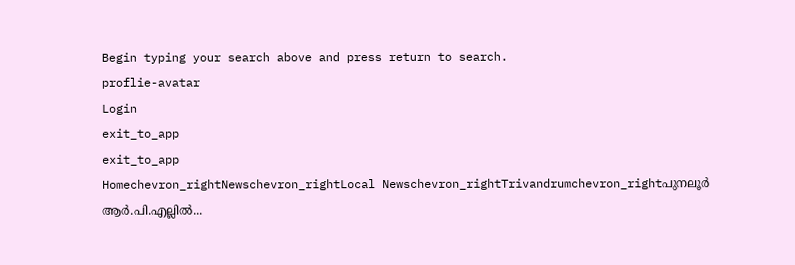Begin typing your search above and press return to search.
proflie-avatar
Login
exit_to_app
exit_to_app
Homechevron_rightNewschevron_rightLocal Newschevron_rightTrivandrumchevron_rightപുനലൂർ ആർ.പി.എല്ലിൽ...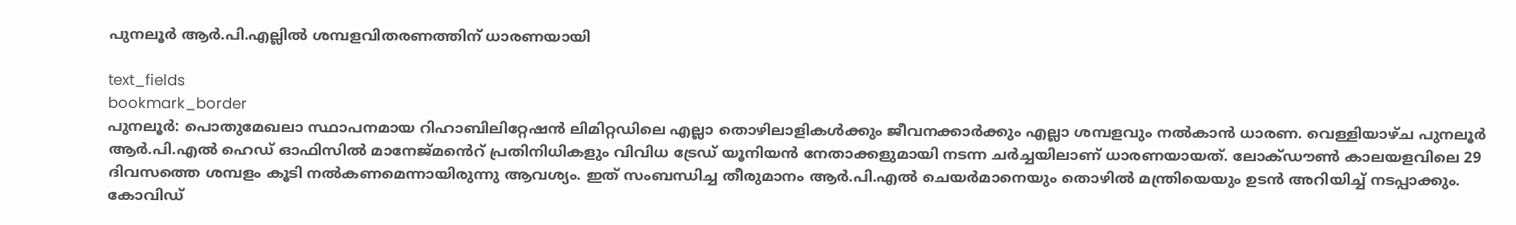പുനലൂർ ആർ.പി.എല്ലിൽ ശമ്പളവിതരണത്തിന് ധാരണയായി

text_fields
bookmark_border
പുനലൂർ: പൊതുമേഖലാ സ്ഥാപനമായ റിഹാബിലിറ്റേഷൻ ലിമിറ്റഡിലെ എല്ലാ തൊഴിലാളികൾക്കും ജീവനക്കാർക്കും എല്ലാ ശമ്പളവും നൽകാൻ ധാരണ. വെള്ളിയാഴ്ച പുനലൂർ ആർ.പി.എൽ ഹെഡ് ഓഫിസിൽ മാനേജ്മൻെറ് പ്രതിനിധികളും വിവിധ ട്രേഡ് യൂനിയൻ നേതാക്കളുമായി നടന്ന ചർച്ചയിലാണ് ധാരണയായത്. ലോക്ഡൗൺ കാലയളവിലെ 29 ദിവസത്തെ ശമ്പളം കൂടി നൽകണമെന്നായിരുന്നു ആവശ്യം. ഇത് സംബന്ധിച്ച തീരുമാനം ആർ.പി.എൽ ചെയർമാനെയും തൊഴിൽ മന്ത്രിയെയും ഉടൻ അറിയിച്ച് നടപ്പാക്കും. കോവിഡ്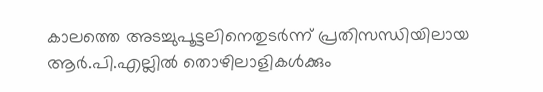കാലത്തെ അടച്ചുപൂട്ടലിനെതുടർന്ന് പ്രതിസന്ധിയിലായ ആർ.പി.എല്ലിൽ തൊഴിലാളികൾക്കും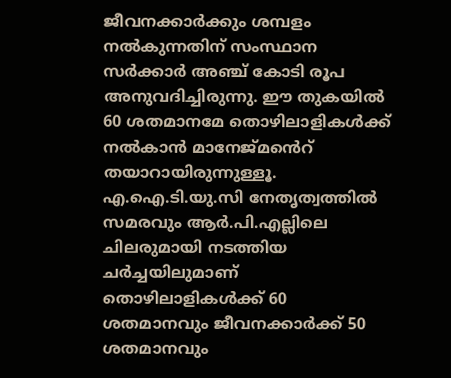ജീവനക്കാർക്കും ശമ്പളം നൽകുന്നതിന് സംസ്ഥാന സർക്കാർ അഞ്ച് കോടി രൂപ അനുവദിച്ചിരുന്നു. ഈ തുകയിൽ 60 ശതമാനമേ തൊഴിലാളികൾക്ക് നൽകാൻ മാനേജ്മൻെറ് തയാറായിരുന്നുള്ളൂ. എ.ഐ.ടി.യു.സി നേതൃത്വത്തിൽ സമരവും ആർ.പി.എല്ലിലെ ചിലരുമായി നടത്തിയ ചർച്ചയിലുമാണ് തൊഴിലാളികൾക്ക് 60 ശതമാനവും ജീവനക്കാർക്ക് 50 ശതമാനവും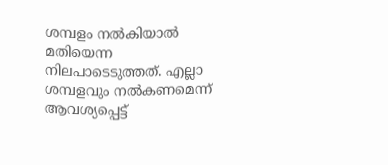ശമ്പളം നൽകിയാൽ മതിയെന്ന നിലപാടെടുത്തത്. എല്ലാ ശമ്പളവും നൽകണമെന്ന് ആവശ്യപ്പെട്ട്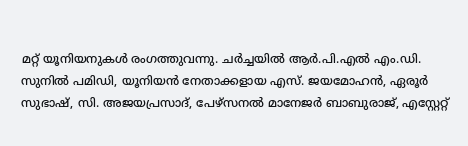മറ്റ് യൂനിയനുകൾ രംഗത്തുവന്നു. ചർച്ചയിൽ ആർ.പി.എൽ എം.ഡി. സുനിൽ പമിഡി, യൂനിയൻ നേതാക്കളായ എസ്. ജയമോഹൻ, ഏരൂർ സുഭാഷ്, സി. അജയപ്രസാദ്, പേഴ്സനൽ മാനേജർ ബാബുരാജ്, എസ്റ്റേറ്റ്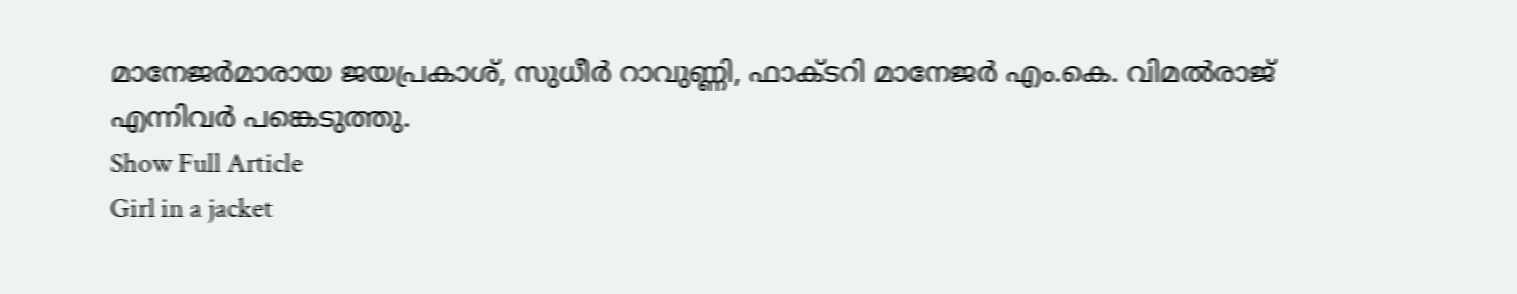മാനേജർമാരായ ജയപ്രകാശ്, സുധീർ റാവുണ്ണി, ഫാക്ടറി മാനേജർ എം.കെ. വിമൽരാജ് എന്നിവർ പങ്കെടുത്തു.
Show Full Article
Girl in a jacket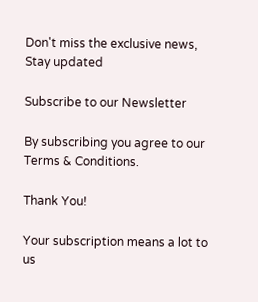Don't miss the exclusive news, Stay updated

Subscribe to our Newsletter

By subscribing you agree to our Terms & Conditions.

Thank You!

Your subscription means a lot to us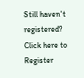Still haven't registered? Click here to Register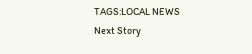TAGS:LOCAL NEWS
Next Story